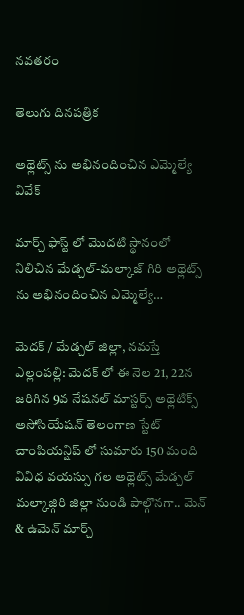నవతరం

తెలుగు దినపత్రిక

అథ్లెట్స్ ను అభినందించిన ఎమ్మెల్యే వివేక్

మార్చ్ ఫాస్ట్ లో మొదటి స్థానంలో నిలిచిన మేడ్చల్-మల్కాజ్ గిరి అథ్లెట్స్ ను అభినందించిన ఎమ్మెల్యే…

మెదక్ / మేడ్చల్ జిల్లా, నమస్తే ఎల్లంపల్లి: మెదక్ లో ఈ నెల 21, 22న జరిగిన 9వ నేషనల్ మాస్టర్స్ అథ్లెటిక్స్ అసోసియేషన్ తెలంగాణ స్టేట్ చాంపియన్షిప్ లో సుమారు 150 మంది వివిధ వయస్సు గల అథ్లెట్స్ మేడ్చల్ మల్కాజ్గిరి జిల్లా నుండి పాల్గొనగా.. మెన్ & ఉమెన్ మార్చ్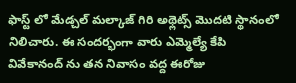ఫాస్ట్ లో మేడ్చల్ మల్కాజ్ గిరి అథ్లెట్స్ మొదటి స్థానంలో నిలిచారు. ఈ సందర్భంగా వారు ఎమ్మెల్యే కేపి వివేకానంద్ ను తన నివాసం వద్ద ఈరోజు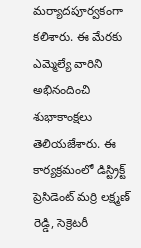మర్యాదపూర్వకంగా కలిశారు. ఈ మేరకు ఎమ్మెల్యే వారిని అభినందించి శుభాకాంక్షలు తెలియజేశారు. ఈ కార్యక్రమంలో డిస్ట్రిక్ట్ ప్రెసిడెంట్ మర్రి లక్ష్మణ్ రెడ్డి, సెక్రెటరీ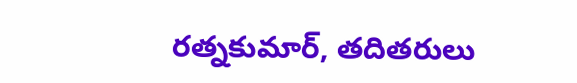రత్నకుమార్, తదితరులు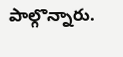పాల్గొన్నారు.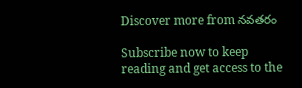Discover more from నవతరం

Subscribe now to keep reading and get access to the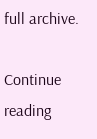full archive.

Continue reading